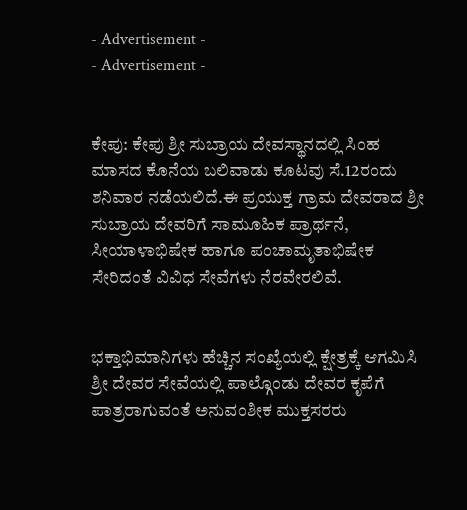- Advertisement -
- Advertisement -


ಕೇಪು: ಕೇಪು ಶ್ರೀ ಸುಬ್ರಾಯ ದೇವಸ್ಥಾನದಲ್ಲಿ ಸಿಂಹ ಮಾಸದ ಕೊನೆಯ ಬಲಿವಾಡು ಕೂಟವು ಸೆ.12ರಂದು ಶನಿವಾರ ನಡೆಯಲಿದೆ.ಈ ಪ್ರಯುಕ್ತ ಗ್ರಾಮ ದೇವರಾದ ಶ್ರೀ ಸುಬ್ರಾಯ ದೇವರಿಗೆ ಸಾಮೂಹಿಕ ಪ್ರಾರ್ಥನೆ, ಸೀಯಾಳಾಭಿಷೇಕ ಹಾಗೂ ಪಂಚಾಮೃತಾಭಿಷೇಕ ಸೇರಿದಂತೆ ವಿವಿಧ ಸೇವೆಗಳು ನೆರವೇರಲಿವೆ.


ಭಕ್ತಾಭಿಮಾನಿಗಳು ಹೆಚ್ಚಿನ ಸಂಖ್ಯೆಯಲ್ಲಿ ಕ್ಷೇತ್ರಕ್ಕೆ ಆಗಮಿಸಿ ಶ್ರೀ ದೇವರ ಸೇವೆಯಲ್ಲಿ ಪಾಲ್ಗೊಂಡು ದೇವರ ಕೃಪೆಗೆ ಪಾತ್ರರಾಗುವಂತೆ ಅನುವಂಶೀಕ ಮುಕ್ತಸರರು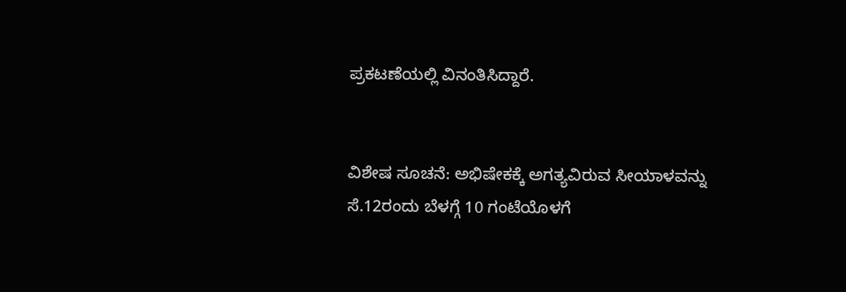ಪ್ರಕಟಣೆಯಲ್ಲಿ ವಿನಂತಿಸಿದ್ದಾರೆ.


ವಿಶೇಷ ಸೂಚನೆ: ಅಭಿಷೇಕಕ್ಕೆ ಅಗತ್ಯವಿರುವ ಸೀಯಾಳವನ್ನು ಸೆ.12ರಂದು ಬೆಳಗ್ಗೆ 10 ಗಂಟೆಯೊಳಗೆ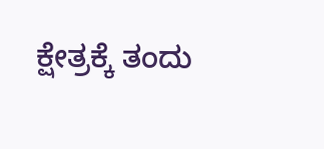ಕ್ಷೇತ್ರಕ್ಕೆ ತಂದು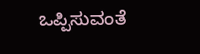ಒಪ್ಪಿಸುವಂತೆ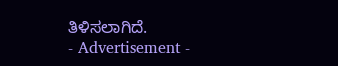ತಿಳಿಸಲಾಗಿದೆ.
- Advertisement -